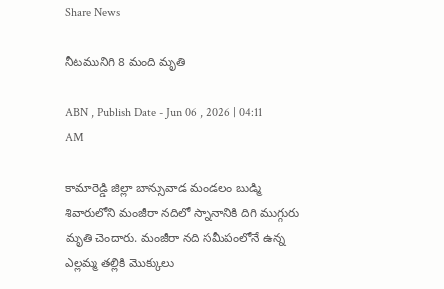Share News

నీటమునిగి 8 మంది మృతి

ABN , Publish Date - Jun 06 , 2026 | 04:11 AM

కామారెడ్డి జిల్లా బాన్సువాడ మండలం బుడ్మి శివారులోని మంజీరా నదిలో స్నానానికి దిగి ముగ్గురు మృతి చెందారు. మంజీరా నది సమీపంలోనే ఉన్న ఎల్లమ్మ తల్లికి మొక్కులు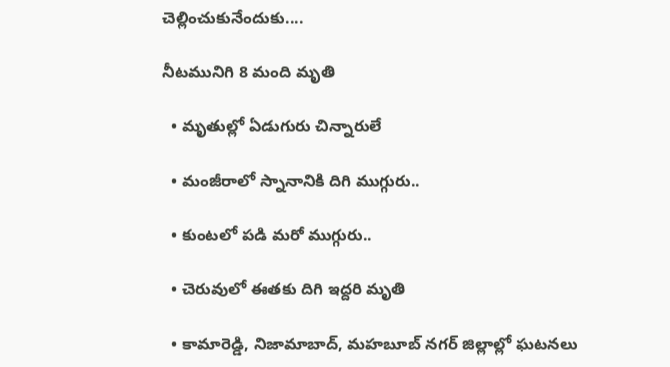చెల్లించుకునేందుకు....

నీటమునిగి 8 మంది మృతి

  • మృతుల్లో ఏడుగురు చిన్నారులే

  • మంజీరాలో స్నానానికి దిగి ముగ్గురు..

  • కుంటలో పడి మరో ముగ్గురు..

  • చెరువులో ఈతకు దిగి ఇద్దరి మృతి

  • కామారెడ్డి, నిజామాబాద్‌, మహబూబ్‌ నగర్‌ జిల్లాల్లో ఘటనలు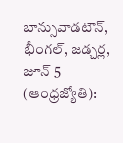బాన్సువాడటౌన్‌, భీంగల్‌, జడ్చర్ల, జూన్‌ 5 (ఆంధ్రజ్యోతి):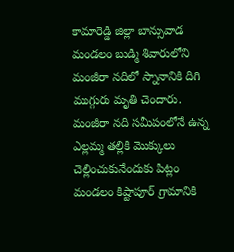కామారెడ్డి జిల్లా బాన్సువాడ మండలం బుడ్మి శివారులోని మంజీరా నదిలో స్నానానికి దిగి ముగ్గురు మృతి చెందారు. మంజీరా నది సమీపంలోనే ఉన్న ఎల్లమ్మ తల్లికి మొక్కులు చెల్లించుకునేందుకు పిట్లం మండలం కిష్టాపూర్‌ గ్రామానికి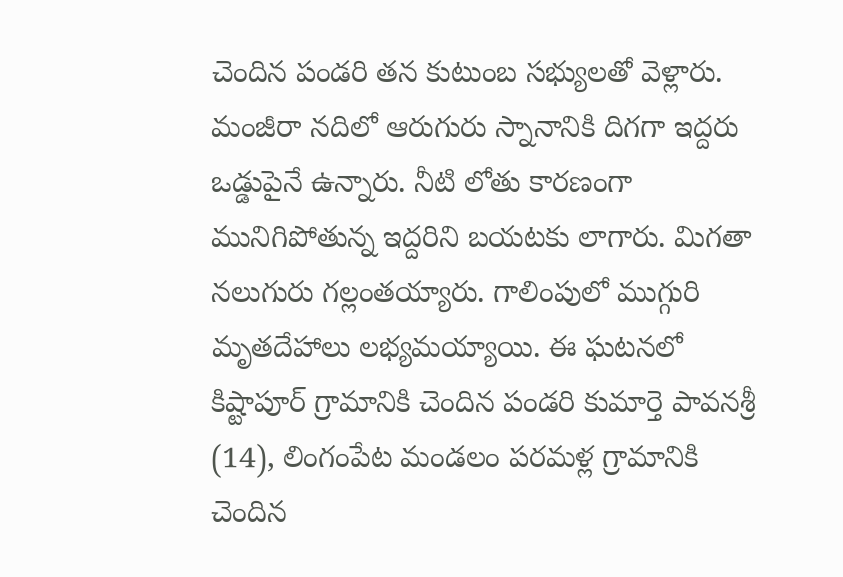చెందిన పండరి తన కుటుంబ సభ్యులతో వెళ్లారు. మంజీరా నదిలో ఆరుగురు స్నానానికి దిగగా ఇద్దరు ఒడ్డుపైనే ఉన్నారు. నీటి లోతు కారణంగా మునిగిపోతున్న ఇద్దరిని బయటకు లాగారు. మిగతా నలుగురు గల్లంతయ్యారు. గాలింపులో ముగ్గురి మృతదేహాలు లభ్యమయ్యాయి. ఈ ఘటనలో కిష్టాపూర్‌ గ్రామానికి చెందిన పండరి కుమార్తె పావనశ్రీ (14), లింగంపేట మండలం పరమళ్ల గ్రామానికి చెందిన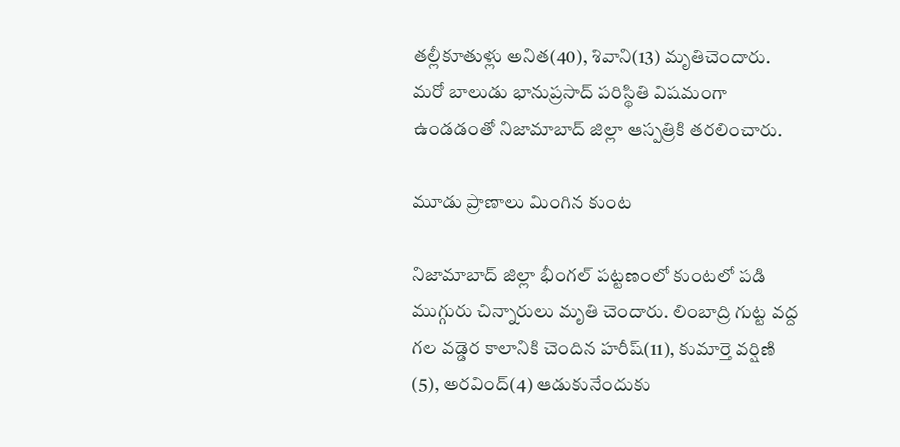తల్లీకూతుళ్లు అనిత(40), శివాని(13) మృతిచెందారు. మరో బాలుడు భానుప్రసాద్‌ పరిస్థితి విషమంగా ఉండడంతో నిజామాబాద్‌ జిల్లా ఆస్పత్రికి తరలించారు.

మూడు ప్రాణాలు మింగిన కుంట

నిజామాబాద్‌ జిల్లా భీంగల్‌ పట్టణంలో కుంటలో పడి ముగ్గురు చిన్నారులు మృతి చెందారు. లింబాద్రి గుట్ట వద్ద గల వడ్డెర కాలానికి చెందిన హరీష్‌(11), కుమార్తె వర్షిణి (5), అరవింద్‌(4) ఆడుకునేందుకు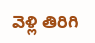వెళ్లి తిరిగి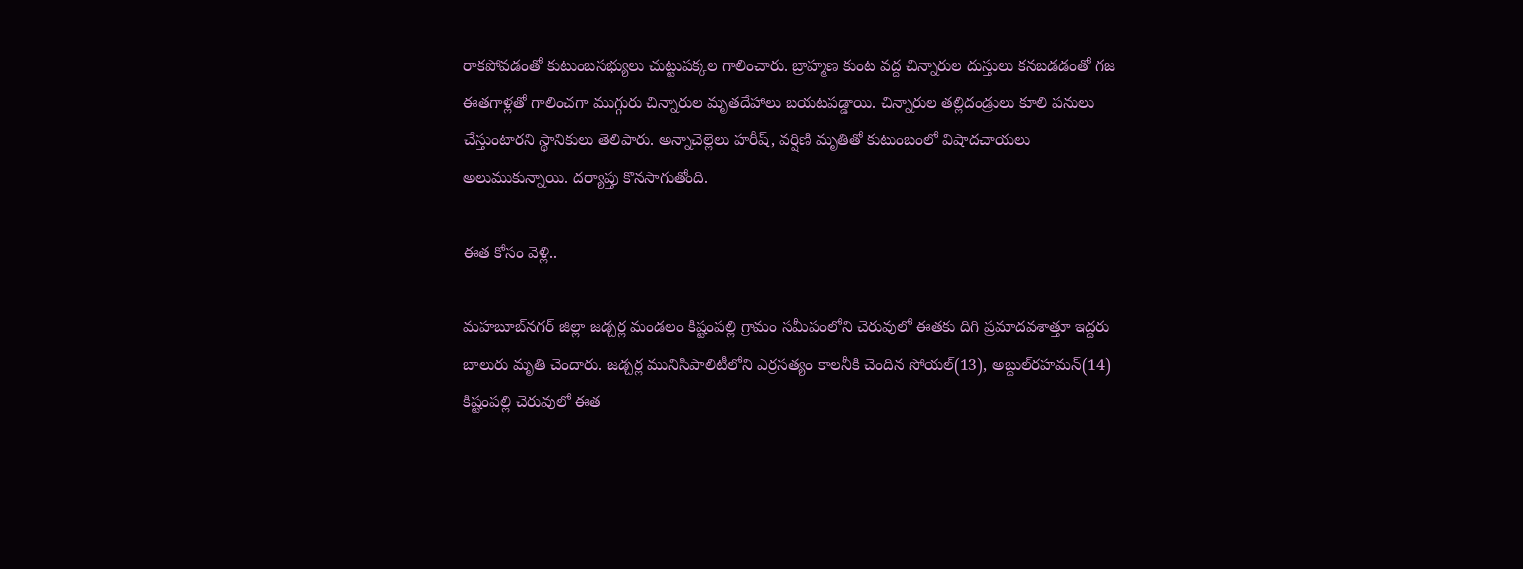రాకపోవడంతో కుటుంబసభ్యులు చుట్టుపక్కల గాలించారు. బ్రాహ్మణ కుంట వద్ద చిన్నారుల దుస్తులు కనబడడంతో గజ ఈతగాళ్లతో గాలించగా ముగ్గురు చిన్నారుల మృతదేహాలు బయటపడ్డాయి. చిన్నారుల తల్లిదండ్రులు కూలి పనులు చేస్తుంటారని స్థానికులు తెలిపారు. అన్నాచెల్లెలు హరీష్‌, వర్షిణి మృతితో కుటుంబంలో విషాదచాయలు అలుముకున్నాయి. దర్యాప్తు కొనసాగుతోంది.

ఈత కోసం వెళ్లి..

మహబూబ్‌నగర్‌ జిల్లా జడ్చర్ల మండలం కిష్టంపల్లి గ్రామం సమీపంలోని చెరువులో ఈతకు దిగి ప్రమాదవశాత్తూ ఇద్దరు బాలురు మృతి చెందారు. జడ్చర్ల మునిసిపాలిటీలోని ఎర్రసత్యం కాలనీకి చెందిన సోయల్‌(13), అబ్దుల్‌రహమన్‌(14) కిష్టంపల్లి చెరువులో ఈత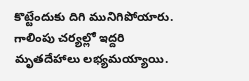కొట్టేందుకు దిగి మునిగిపోయారు. గాలింపు చర్యల్లో ఇద్దరి మృతదేహాలు లభ్యమయ్యాయి.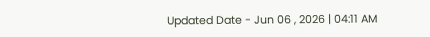Updated Date - Jun 06 , 2026 | 04:11 AM